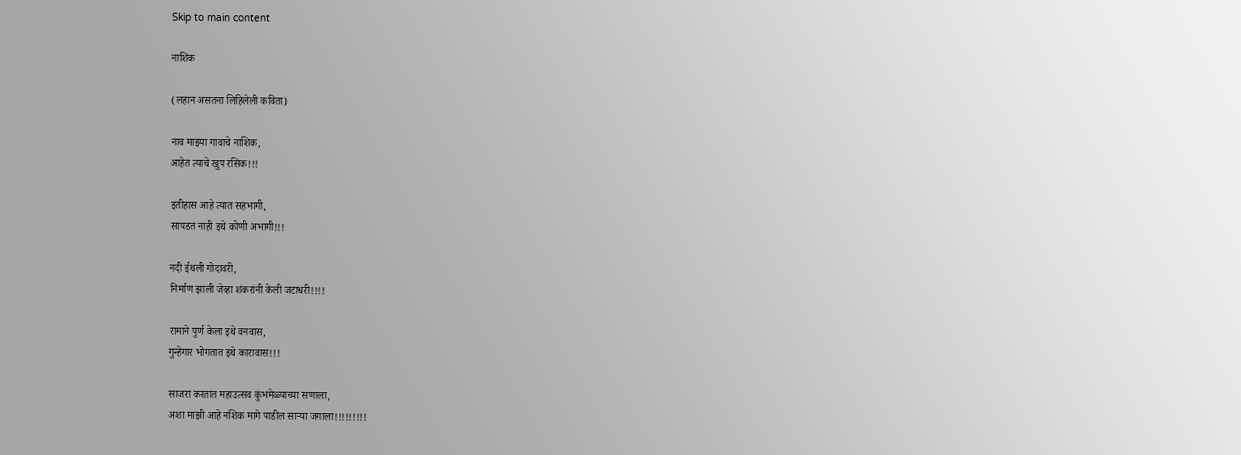Skip to main content

नाशिक

(लहान असतना लिहिलेली कविता)

नाव माझ्या गावाचे नाशिक,
आहेत त्याचे खुप रसिक!!!

इतीहास आहे त्यात सहभागी,
सापडत नाही इथे कोणी अभागी!!!

नदी ईथली गोदावरी,
निर्माण झाली जेव्हा शंकरांनी केली जटाधरी!!!!

रामाने पुर्ण केला इथे वनवास,
गुन्हेगार भोगतात इथे कारावास!!!

साजरा करतात महाउत्सव कुंभमेळ्याच्या सणाला,
अशा माझी आहे नशिक मागे पाडील सार्‍या जगाला!!!!!!!!!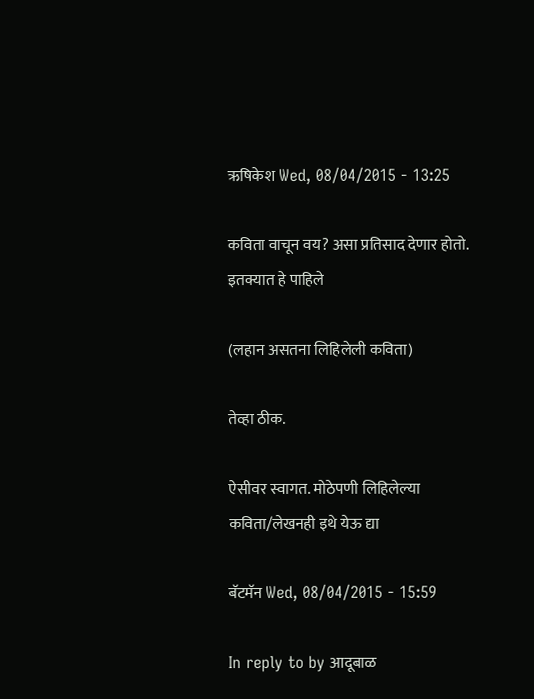ऋषिकेश Wed, 08/04/2015 - 13:25

कविता वाचून वय? असा प्रतिसाद देणार होतो. इतक्यात हे पाहिले

(लहान असतना लिहिलेली कविता)

तेव्हा ठीक.

ऐसीवर स्वागत. मोठेपणी लिहिलेल्या कविता/लेखनही इथे येऊ द्या

बॅटमॅन Wed, 08/04/2015 - 15:59

In reply to by आदूबाळ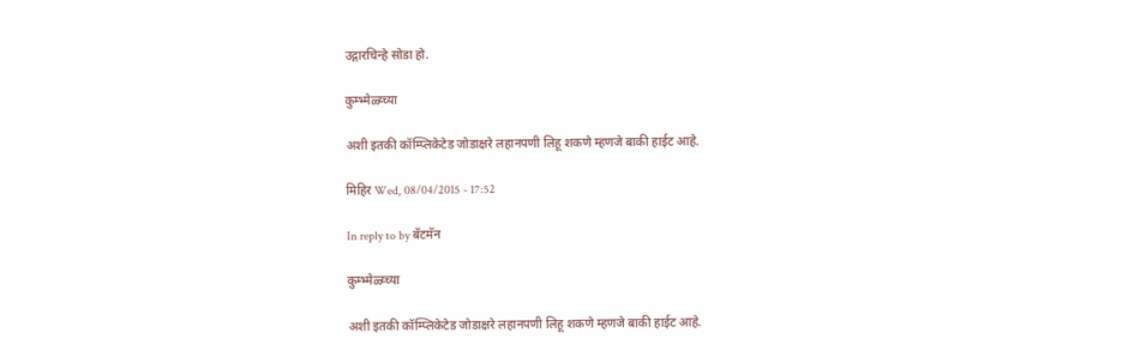उद्गारचिन्हे सोडा हो.

कुम्भ्मेळ्य्च्या

अशी इतकी कॉम्प्लिकेटेड जोडाक्षरे लहानपणी लिहू शकणे म्हणजे बाकी हाईट आहे.

मिहिर Wed, 08/04/2015 - 17:52

In reply to by बॅटमॅन

कुम्भ्मेळ्य्च्या

अशी इतकी कॉम्प्लिकेटेड जोडाक्षरे लहानपणी लिहू शकणे म्हणजे बाकी हाईट आहे.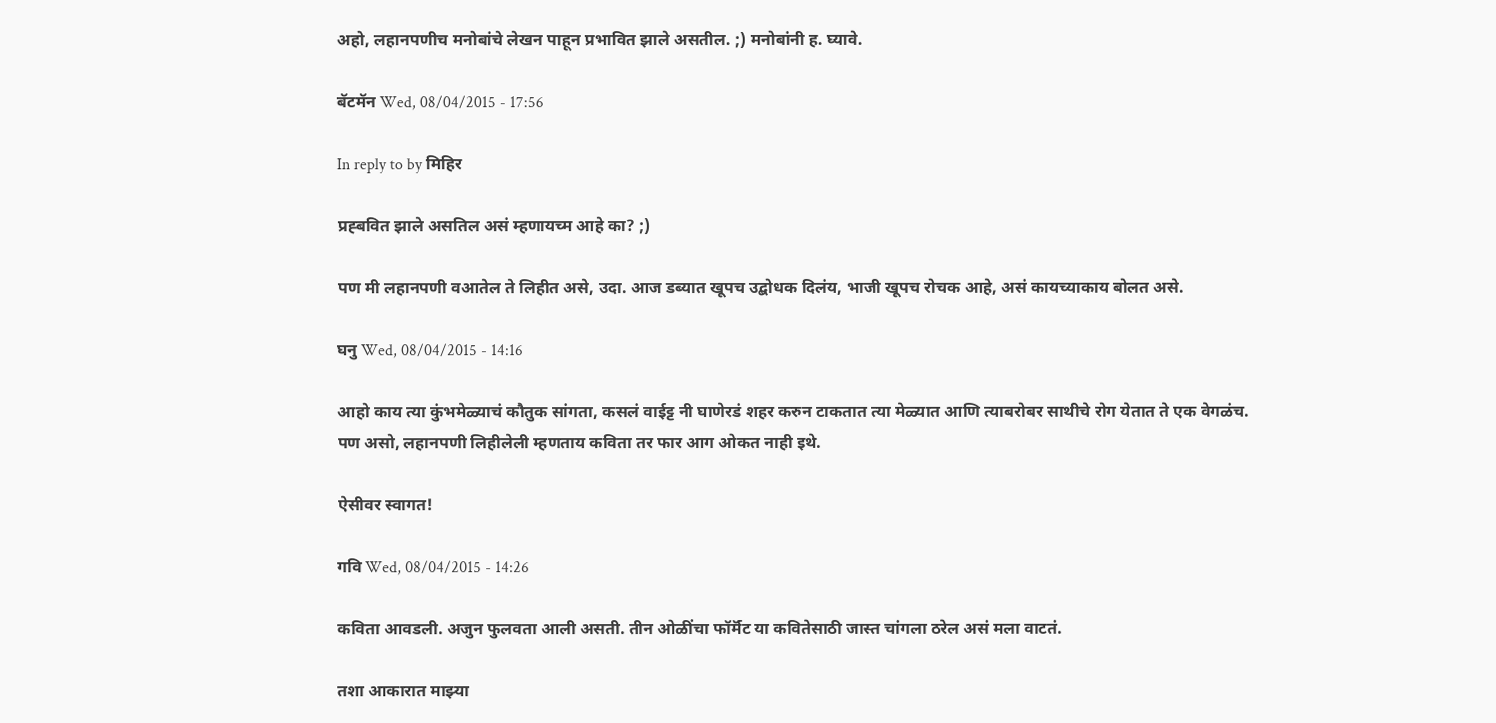अहो, लहानपणीच मनोबांचे लेखन पाहून प्रभावित झाले असतील. ;) मनोबांनी ह. घ्यावे.

बॅटमॅन Wed, 08/04/2015 - 17:56

In reply to by मिहिर

प्रह्बवित झाले असतिल असं म्हणायच्म आहे का? ;)

पण मी लहानपणी वआतेल ते लिहीत असे, उदा. आज डब्यात खूपच उद्बोधक दिलंय, भाजी खूपच रोचक आहे, असं कायच्याकाय बोलत असे.

घनु Wed, 08/04/2015 - 14:16

आहो काय त्या कुंभमेळ्याचं कौतुक सांगता, कसलं वाईट्ट नी घाणेरडं शहर करुन टाकतात त्या मेळ्यात आणि त्याबरोबर साथीचे रोग येतात ते एक वेगळंच. पण असो, लहानपणी लिहीलेली म्हणताय कविता तर फार आग ओकत नाही इथे.

ऐसीवर स्वागत!

गवि Wed, 08/04/2015 - 14:26

कविता आवडली. अजुन फुलवता आली असती. तीन ओळींचा फॉर्मॅट या कवितेसाठी जास्त चांगला ठरेल असं मला वाटतं.

तशा आकारात माझ्या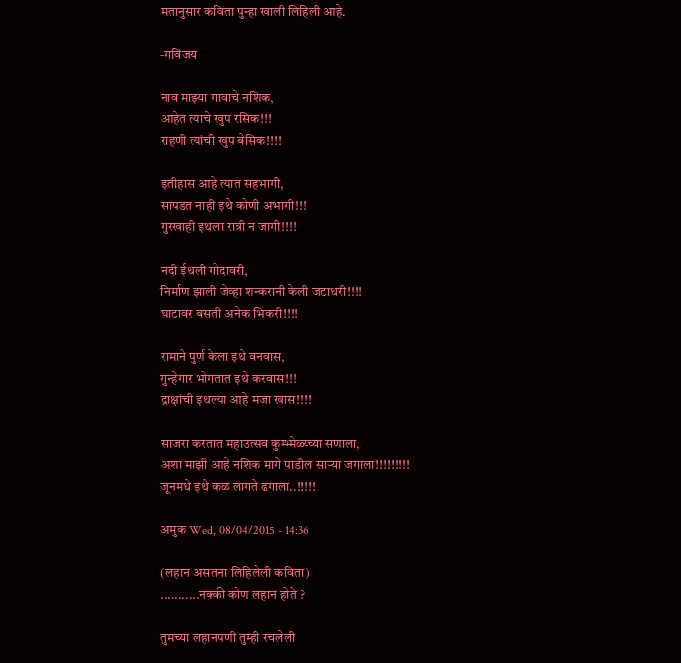मतानुसार कविता पुन्हा खाली लिहिली आहे.

-गविंजय

नाव माझ्या गावाचे नशिक,
आहेत त्याचे खुप रसिक!!!
राहणी त्यांची खुप बेसिक!!!!

इतीहास आहे त्यात सहभागी,
सापडत नाही इथे कोणी अभागी!!!
गुरखाही इथला रात्री न जागी!!!!

नदी ईथली गोदावरी,
निर्माण झाली जेव्हा शन्करानी केली जटाधरी!!!!
घाटावर बसती अनेक भिकरी!!!!

रामाने पुर्ण केला इथे वनवास,
गुन्हेगार भोगतात इथे करवास!!!
द्राक्षांची इथल्या आहे मजा खास!!!!

साजरा करतात महाउत्सव कुम्भ्मेळ्य्च्या सणाला,
अशा माझी आहे नशिक मागे पाडील सार्‍या जगाला!!!!!!!!!
जूनमधे इथे कळ लागते ढगाला..!!!!!

अमुक Wed, 08/04/2015 - 14:36

(लहान असतना लिहिलेली कविता)
...........नक्की कोण लहान होते ?

तुमच्या लहानपणी तुम्ही रचलेली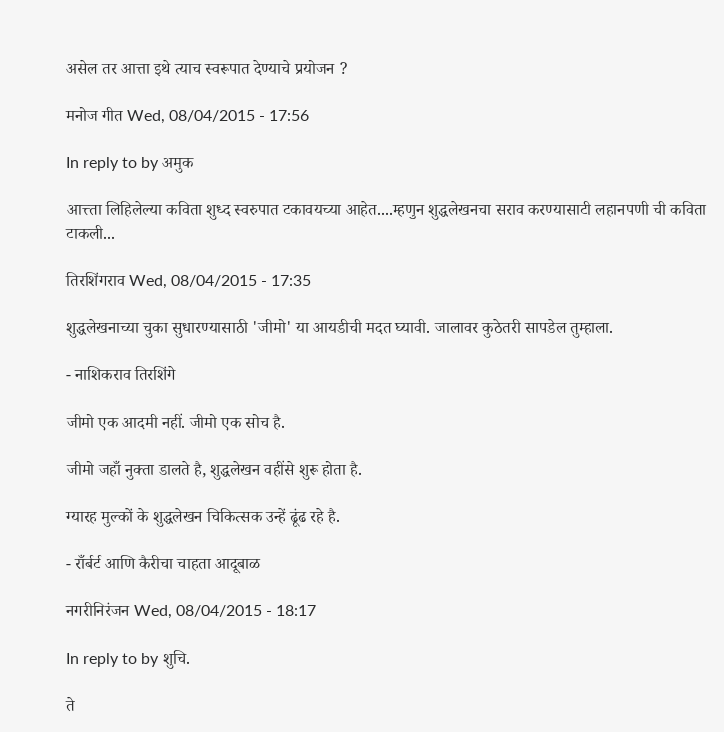असेल तर आत्ता इथे त्याच स्वरूपात देण्याचे प्रयोजन ?

मनोज गीत Wed, 08/04/2015 - 17:56

In reply to by अमुक

आत्त्ता लिहिलेल्या कविता शुध्द स्वरुपात टकावयच्या आहेत....म्हणुन शुद्धलेखनचा सराव करण्यासाटी लहानपणी ची कविता टाकली...

तिरशिंगराव Wed, 08/04/2015 - 17:35

शुद्धलेखनाच्या चुका सुधारण्यासाठी 'जीमो' या आयडीची मदत घ्यावी. जालावर कुठेतरी सापडेल तुम्हाला.

- नाशिकराव तिरशिंगे

जीमो एक आदमी नहीं. जीमो एक सोच है.

जीमो जहाँ नुक्ता डालते है, शुद्धलेखन वहींसे शुरू होता है.

ग्यारह मुल्कों के शुद्धलेखन चिकित्सक उन्हें ढूंढ रहे है.

- राँर्बर्ट आणि कैरीचा चाहता आदूबाळ

नगरीनिरंजन Wed, 08/04/2015 - 18:17

In reply to by शुचि.

ते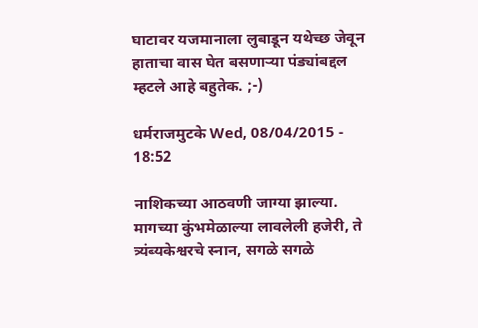घाटावर यजमानाला लुबाडून यथेच्छ जेवून हाताचा वास घेत बसणार्‍या पंड्यांबद्दल म्हटले आहे बहुतेक. ;-)

धर्मराजमुटके Wed, 08/04/2015 - 18:52

नाशिकच्या आठवणी जाग्या झाल्या. मागच्या कुंभमेळाल्या लावलेली हजेरी, ते त्र्यंब्यकेश्वरचे स्नान, सगळे सगळे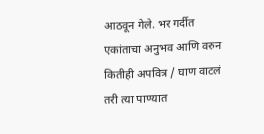आठवून गेले. भर गर्दीत एकांताचा अनुभव आणि वरुन कितीही अपवित्र / घाण वाटलं तरी त्या पाण्यात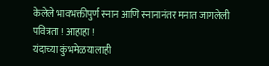केलेले भावभक्तीपुर्ण स्नान आणि स्नानानंतर मनात जागलेली पवित्रता ! आहाहा !
यंदाच्या कुंभमेळयालाही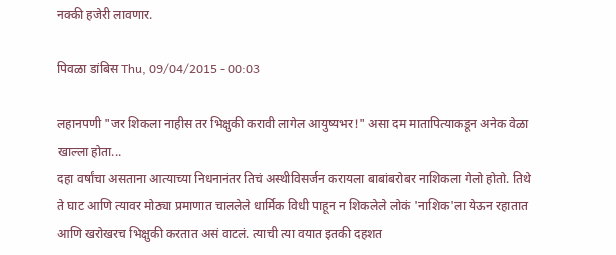नक्की हजेरी लावणार.

पिवळा डांबिस Thu, 09/04/2015 - 00:03

लहानपणी "जर शिकला नाहीस तर भिक्षुकी करावी लागेल आयुष्यभर!" असा दम मातापित्याकडून अनेक वेळा खाल्ला होता...
दहा वर्षांचा असताना आत्याच्या निधनानंतर तिचं अस्थीविसर्जन करायला बाबांबरोबर नाशिकला गेलो होतो. तिथे ते घाट आणि त्यावर मोठ्या प्रमाणात चाललेले धार्मिक विधी पाहून न शिकलेले लोकं 'नाशिक'ला येऊन रहातात आणि खरोखरच भिक्षुकी करतात असं वाटलं. त्याची त्या वयात इतकी दहशत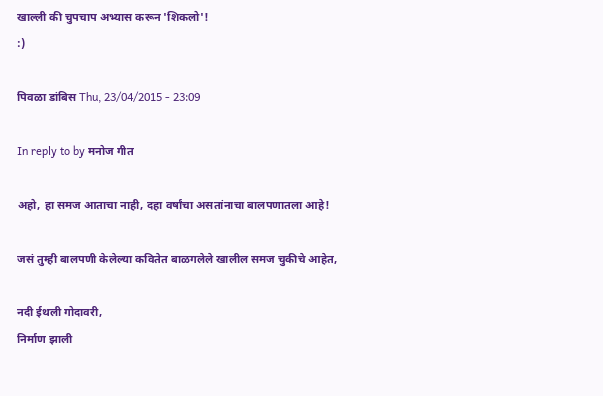खाल्ली की चुपचाप अभ्यास करून 'शिकलो'!
:)

पिवळा डांबिस Thu, 23/04/2015 - 23:09

In reply to by मनोज गीत

अहो, हा समज आताचा नाही, दहा वर्षांचा असतांनाचा बालपणातला आहे!

जसं तुम्ही बालपणी केलेल्या कवितेत बाळगलेले खालील समज चुकीचे आहेत,

नदी ईथली गोदावरी,
निर्माण झाली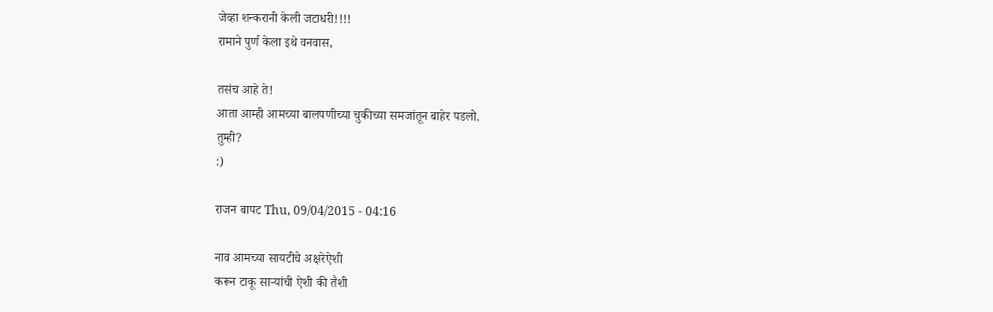जेव्हा शन्करानी केली जटाधरी!!!!
रामाने पुर्ण केला इथे वनवास,

तसंच आहे ते!
आता आम्ही आमच्या बालपणीच्या चुकीच्या समजांतून बाहेर पडलो.
तुम्ही?
:)

राजन बापट Thu, 09/04/2015 - 04:16

नाव आमच्या सायटीचे अक्षरेऐशी
करून टाकू सार्‍यांची ऐशी की तैशी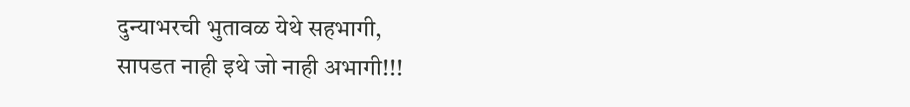दुन्याभरची भुतावळ येथे सहभागी,
सापडत नाही इथे जो नाही अभागी!!!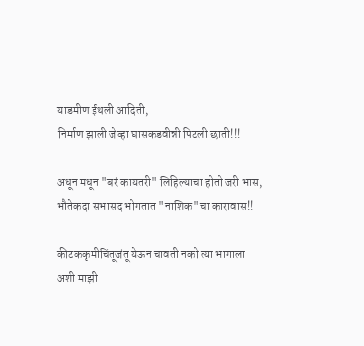याडमीण ईथली आदिती,
निर्माण झाली जेव्हा घासकडवीन्नी पिटली छाती!!!

अधून मधून "बरं कायतरी" लिहिल्याचा होतो जरी भास,
भौतेकदा सभासद भोगतात "नाशिक"चा कारावास!!

कीटककृमीचिंतूजंतू येऊन चावती नको त्या भागाला
अशी माझी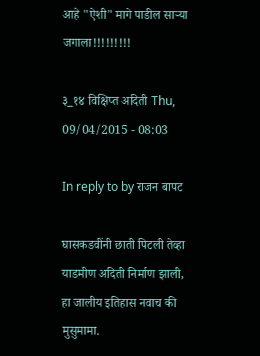आहे "ऐशी" मागे पाडील सार्‍या जगाला!!!!!!!!!

३_१४ विक्षिप्त अदिती Thu, 09/04/2015 - 08:03

In reply to by राजन बापट

घासकडवींनी छाती पिटली तेव्हा याडमीण अदिती निर्माण झाली, हा जालीय इतिहास नवाच की मुसुमामा.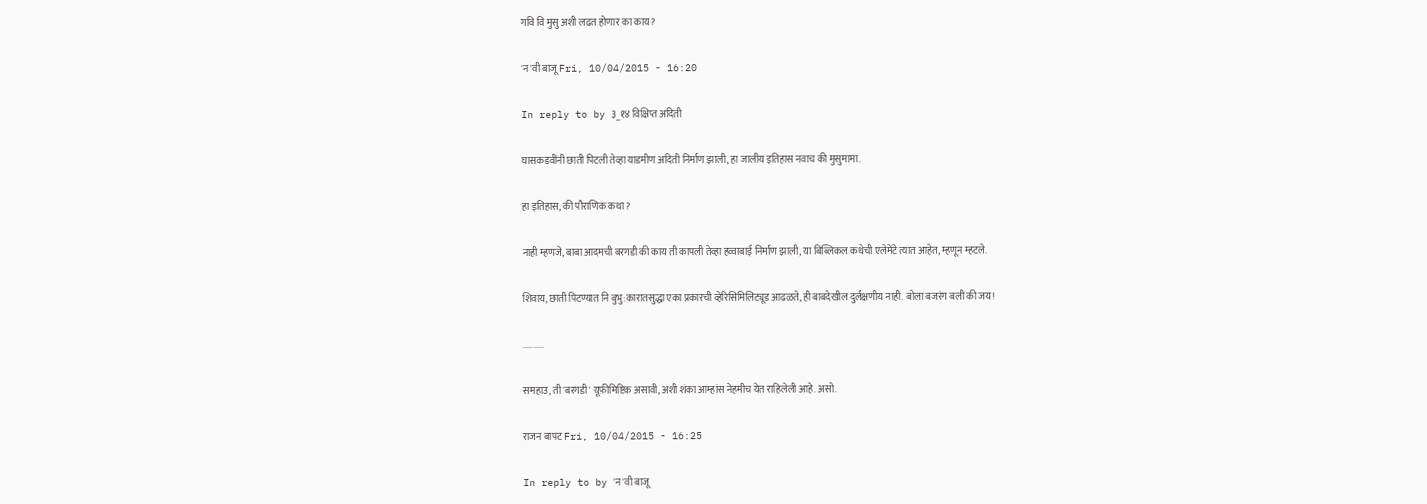गवि वि मुसु अशी लढत होणार का काय?

'न'वी बाजू Fri, 10/04/2015 - 16:20

In reply to by ३_१४ विक्षिप्त अदिती

घासकडवींनी छाती पिटली तेव्हा याडमीण अदिती निर्माण झाली, हा जालीय इतिहास नवाच की मुसुमामा.

हा इतिहास, की पौराणिक कथा?

नाही म्हणजे, बाबा आदमची बरगडी की काय ती कापली तेव्हा हव्वाबाई निर्माण झाली, या बिब्लिकल कथेची एलेमेंटे त्यात आहेत, म्हणून म्हटले.

शिवाय, छाती पिटण्यात नि बुभु:कारातसुद्धा एका प्रकारची व्हेरिसिमिलिट्यूड आढळते, ही बाबदेखील दुर्लक्षणीय नाही. बोला बजरंग बली की जय!

..........

समहाउ, ती 'बरगडी' यूफ़ीमिष्टिक असावी, अशी शंका आम्हांस नेहमीच येत राहिलेली आहे. असो.

राजन बापट Fri, 10/04/2015 - 16:25

In reply to by 'न'वी बाजू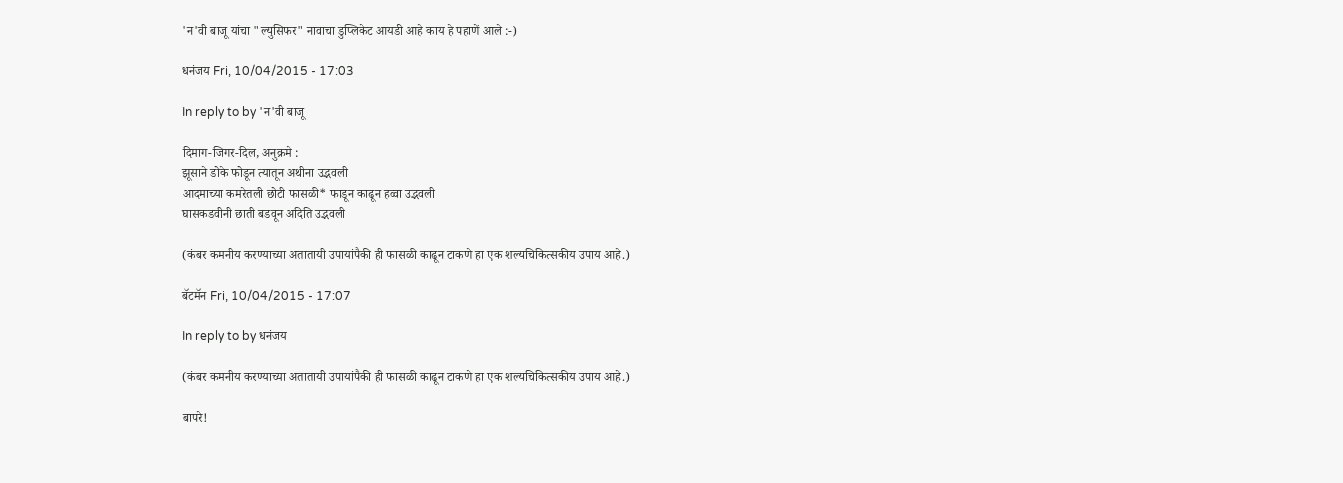'न'वी बाजू यांचा "ल्युसिफर" नावाचा डुप्लिकेट आयडी आहे काय हे पहाणें आले :-)

धनंजय Fri, 10/04/2015 - 17:03

In reply to by 'न'वी बाजू

दिमाग-जिगर-दिल, अनुक्रमे :
झूसाने डोके फोडून त्यातून अथीना उद्भवली
आदमाच्या कमरेतली छोटी फासळी* फाडून काढून हव्वा उद्भवली
घासकडवीनी छाती बडवून अदिति उद्भवली

(कंबर कमनीय करण्याच्या अतातायी उपायांपैकी ही फासळी काढून टाकणे हा एक शल्यचिकित्सकीय उपाय आहे.)

बॅटमॅन Fri, 10/04/2015 - 17:07

In reply to by धनंजय

(कंबर कमनीय करण्याच्या अतातायी उपायांपैकी ही फासळी काढून टाकणे हा एक शल्यचिकित्सकीय उपाय आहे.)

बापरे!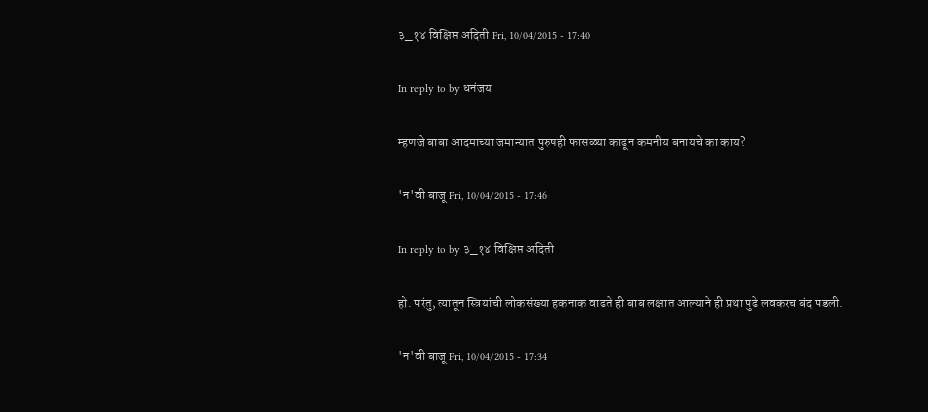३_१४ विक्षिप्त अदिती Fri, 10/04/2015 - 17:40

In reply to by धनंजय

म्हणजे बाबा आदमाच्या जमान्यात पुरुषही फासळ्या काढून कमनीय बनायचे का काय?

'न'वी बाजू Fri, 10/04/2015 - 17:46

In reply to by ३_१४ विक्षिप्त अदिती

हो. परंतु, त्यातून स्त्रियांची लोकसंख्या हकनाक वाढते ही बाब लक्षात आल्याने ही प्रथा पुढे लवकरच बंद पडली.

'न'वी बाजू Fri, 10/04/2015 - 17:34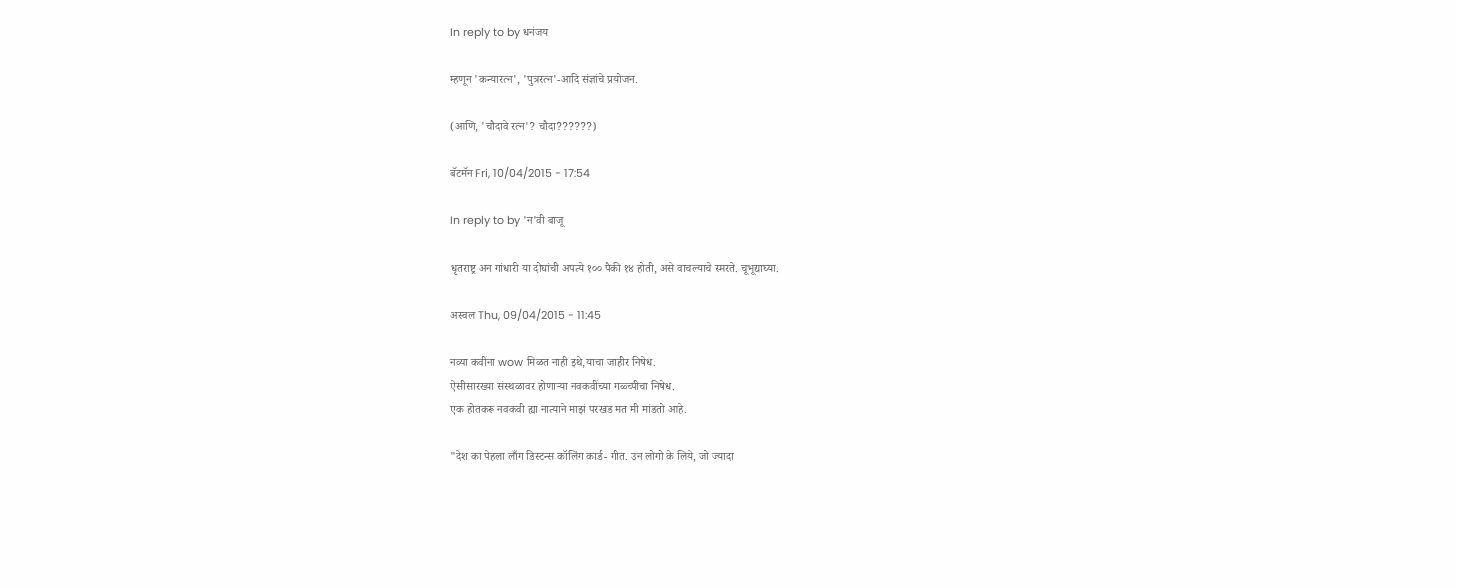In reply to by धनंजय

म्हणून 'कन्यारत्न', 'पुत्ररत्न'-आदि संज्ञांचे प्रयोजन.

(आणि, 'चौदावे रत्न'? चौदा??????)

बॅटमॅन Fri, 10/04/2015 - 17:54

In reply to by 'न'वी बाजू

धृतराष्ट्र अन गांधारी या दोघांची अपत्ये १०० पैकी १४ होती, असे वाचल्याचे स्मरते. चूभूद्याघ्या.

अस्वल Thu, 09/04/2015 - 11:45

नव्या कवींना wow मिळत नाही इथे,याचा जाहीर निषेध.
ऐसीसारख्या संस्थळावर होणार्‍या नवकवींच्या गळ्च्पीचा निषेध.
एक होतकरू नवकवी ह्या नात्याने माझं परखड मत मी मांडतो आहे.

"देश का पेहला लाँग डिस्टन्स कॉलिंग कार्ड- गीत. उन लोगो के लिये, जो ज्यादा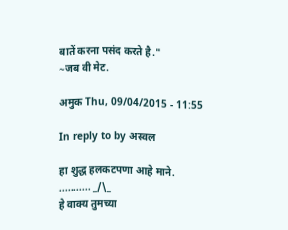बातें करना पसंद करते है."
~जब वी मेट.

अमुक Thu, 09/04/2015 - 11:55

In reply to by अस्वल

हा शुद्ध हलकटपणा आहे माने.
........... _/\_
हे वाक्य तुमच्या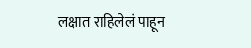लक्षात राहिलेलं पाहून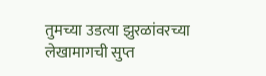तुमच्या उडत्या झुरळांवरच्या लेखामागची सुप्त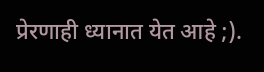प्रेरणाही ध्यानात येत आहे ;).